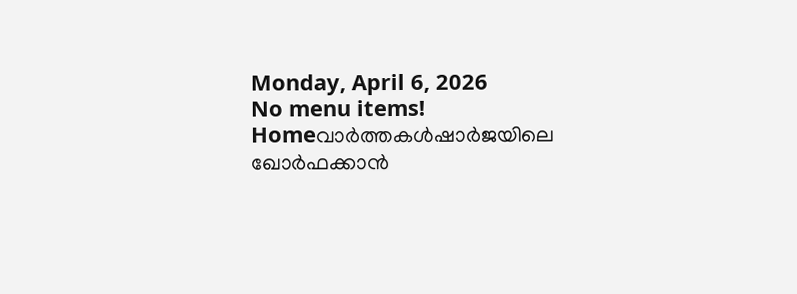Monday, April 6, 2026
No menu items!
Homeവാർത്തകൾഷാര്‍ജയിലെ ഖോര്‍ഫക്കാന്‍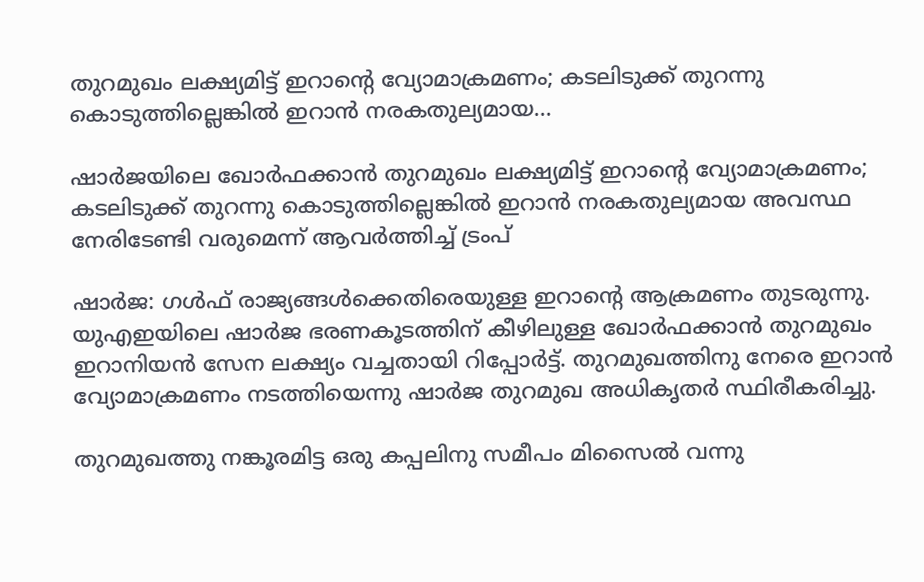തുറമുഖം ലക്ഷ്യമിട്ട് ഇറാന്റെ വ്യോമാക്രമണം; കടലിടുക്ക് തുറന്നു കൊടുത്തില്ലെങ്കില്‍ ഇറാൻ നരകതുല്യമായ...

ഷാര്‍ജയിലെ ഖോര്‍ഫക്കാന്‍ തുറമുഖം ലക്ഷ്യമിട്ട് ഇറാന്റെ വ്യോമാക്രമണം; കടലിടുക്ക് തുറന്നു കൊടുത്തില്ലെങ്കില്‍ ഇറാൻ നരകതുല്യമായ അവസ്ഥ നേരിടേണ്ടി വരുമെന്ന് ആവർത്തിച്ച് ട്രംപ്

ഷാർജ: ഗള്‍ഫ് രാജ്യങ്ങള്‍ക്കെതിരെയുള്ള ഇറാന്റെ ആക്രമണം തുടരുന്നു. യുഎഇയിലെ ഷാര്‍ജ ഭരണകൂടത്തിന് കീഴിലുള്ള ഖോര്‍ഫക്കാന്‍ തുറമുഖം ഇറാനിയന്‍ സേന ലക്ഷ്യം വച്ചതായി റിപ്പോര്‍ട്ട്. തുറമുഖത്തിനു നേരെ ഇറാന്‍ വ്യോമാക്രമണം നടത്തിയെന്നു ഷാര്‍ജ തുറമുഖ അധികൃതര്‍ സ്ഥിരീകരിച്ചു.

തുറമുഖത്തു നങ്കൂരമിട്ട ഒരു കപ്പലിനു സമീപം മിസൈല്‍ വന്നു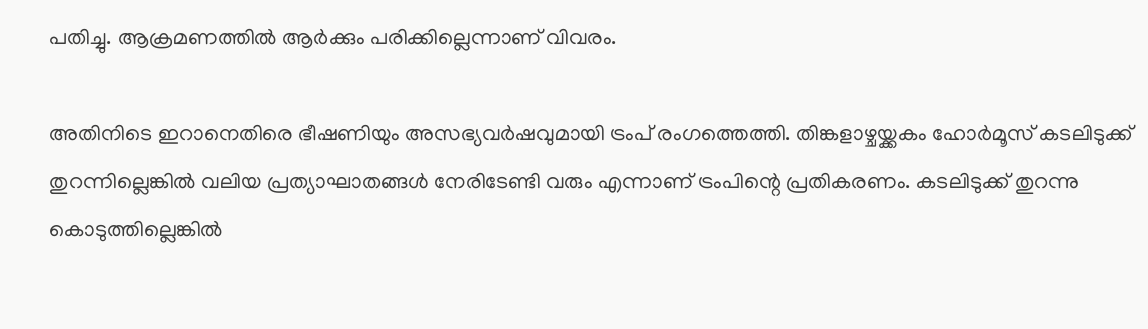പതിച്ചു. ആക്രമണത്തില്‍ ആര്‍ക്കും പരിക്കില്ലെന്നാണ് വിവരം.

അതിനിടെ ഇറാനെതിരെ ഭീഷണിയും അസഭ്യവര്‍ഷവുമായി ട്രംപ് രംഗത്തെത്തി. തിങ്കളാഴ്ചയ്ക്കകം ഹോര്‍മൂസ് കടലിടുക്ക് തുറന്നില്ലെങ്കില്‍ വലിയ പ്രത്യാഘാതങ്ങള്‍ നേരിടേണ്ടി വരും എന്നാണ് ട്രംപിന്റെ പ്രതികരണം. കടലിടുക്ക് തുറന്നു കൊടുത്തില്ലെങ്കില്‍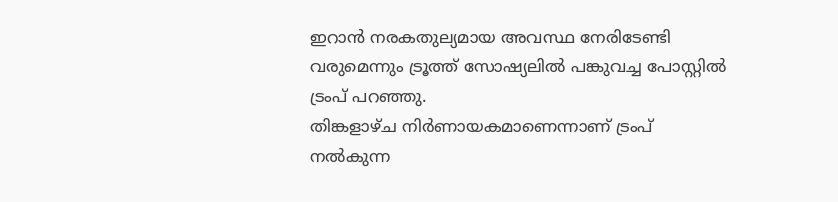ഇറാന്‍ നരകതുല്യമായ അവസ്ഥ നേരിടേണ്ടി വരുമെന്നും ട്രൂത്ത് സോഷ്യലില്‍ പങ്കുവച്ച പോസ്റ്റില്‍ ട്രംപ് പറഞ്ഞു.
തിങ്കളാഴ്ച നിര്‍ണായകമാണെന്നാണ് ട്രംപ് നല്‍കുന്ന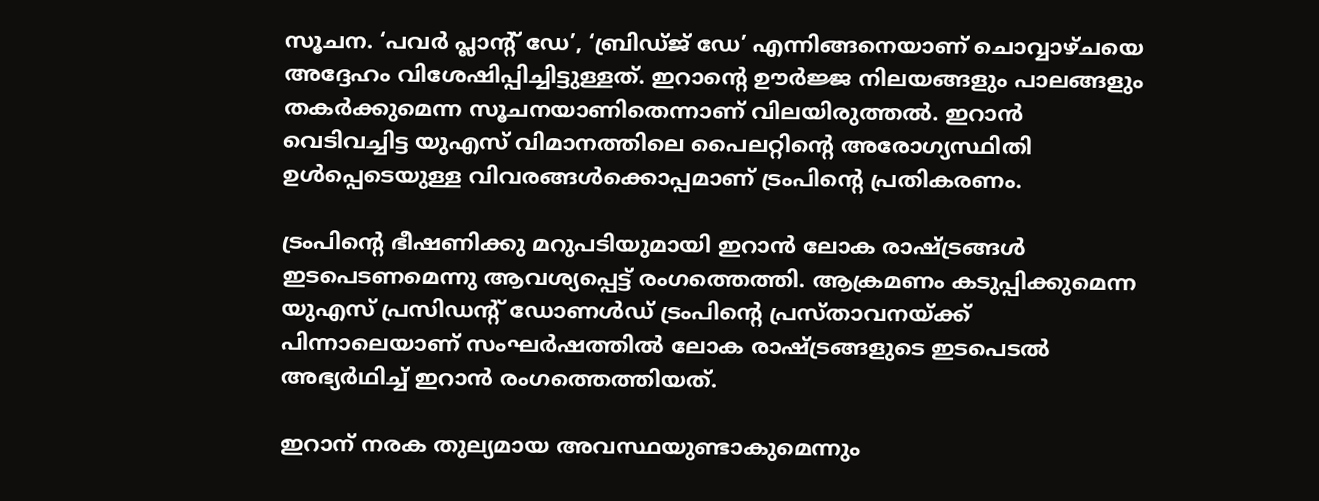സൂചന. ‘പവര്‍ പ്ലാന്റ് ഡേ’, ‘ബ്രിഡ്ജ് ഡേ’ എന്നിങ്ങനെയാണ് ചൊവ്വാഴ്ചയെ അദ്ദേഹം വിശേഷിപ്പിച്ചിട്ടുള്ളത്. ഇറാന്റെ ഊര്‍ജ്ജ നിലയങ്ങളും പാലങ്ങളും തകര്‍ക്കുമെന്ന സൂചനയാണിതെന്നാണ് വിലയിരുത്തല്‍. ഇറാന്‍ വെടിവച്ചിട്ട യുഎസ് വിമാനത്തിലെ പൈലറ്റിന്റെ അരോഗ്യസ്ഥിതി ഉള്‍പ്പെടെയുള്ള വിവരങ്ങള്‍ക്കൊപ്പമാണ് ട്രംപിന്റെ പ്രതികരണം.

ട്രംപിന്റെ ഭീഷണിക്കു മറുപടിയുമായി ഇറാന്‍ ലോക രാഷ്ട്രങ്ങള്‍ ഇടപെടണമെന്നു ആവശ്യപ്പെട്ട് രംഗത്തെത്തി. ആക്രമണം കടുപ്പിക്കുമെന്ന യുഎസ് പ്രസിഡന്റ് ഡോണള്‍ഡ് ട്രംപിന്റെ പ്രസ്താവനയ്ക്ക് പിന്നാലെയാണ് സംഘര്‍ഷത്തില്‍ ലോക രാഷ്ട്രങ്ങളുടെ ഇടപെടല്‍ അഭ്യര്‍ഥിച്ച് ഇറാന്‍ രംഗത്തെത്തിയത്.

ഇറാന് നരക തുല്യമായ അവസ്ഥയുണ്ടാകുമെന്നും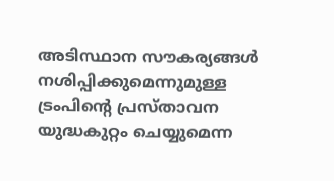അടിസ്ഥാന സൗകര്യങ്ങള്‍ നശിപ്പിക്കുമെന്നുമുള്ള ട്രംപിന്റെ പ്രസ്താവന യുദ്ധകുറ്റം ചെയ്യുമെന്ന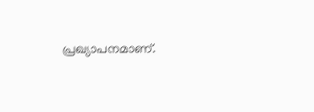പ്രഖ്യാപനമാണ്.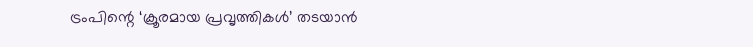ട്രംപിന്റെ ‘ക്രൂരമായ പ്രവൃത്തികള്‍’ തടയാന്‍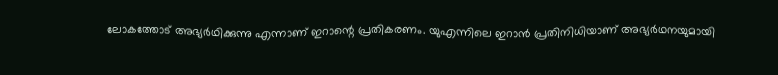ലോകത്തോട് അഭ്യര്‍ഥിക്കുന്നു എന്നാണ് ഇറാന്റെ പ്രതികരണം. യുഎന്നിലെ ഇറാന്‍ പ്രതിനിധിയാണ് അഭ്യര്‍ഥനയുമായി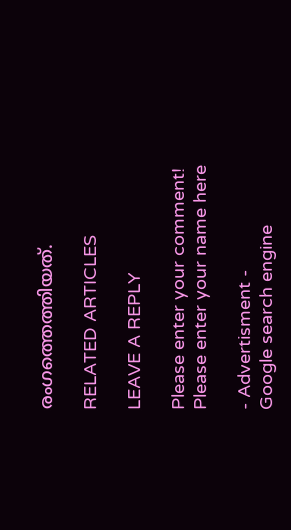രംഗത്തെത്തിയത്.

RELATED ARTICLES

LEAVE A REPLY

Please enter your comment!
Please enter your name here

- Advertisment -
Google search engine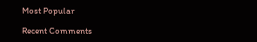Most Popular

Recent Comments